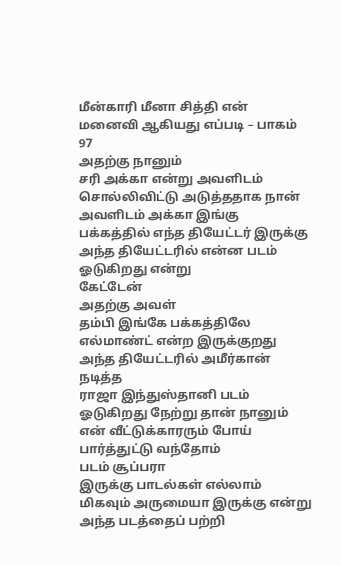மீன்காரி மீனா சித்தி என் மனைவி ஆகியது எப்படி – பாகம் 97
அதற்கு நானும்
சரி அக்கா என்று அவளிடம் சொல்லிவிட்டு அடுத்ததாக நான் அவளிடம் அக்கா இங்கு
பக்கத்தில் எந்த தியேட்டர் இருக்கு அந்த தியேட்டரில் என்ன படம் ஓடுகிறது என்று
கேட்டேன்
அதற்கு அவள்
தம்பி இங்கே பக்கத்திலே எல்மாண்ட் என்ற இருக்குறது அந்த தியேட்டரில் அமீர்கான் நடித்த
ராஜா இந்துஸ்தானி படம் ஓடுகிறது நேற்று தான் நானும் என் வீட்டுக்காரரும் போய்
பார்த்துட்டு வந்தோம்
படம் சூப்பரா
இருக்கு பாடல்கள் எல்லாம் மிகவும் அருமையா இருக்கு என்று அந்த படத்தைப் பற்றி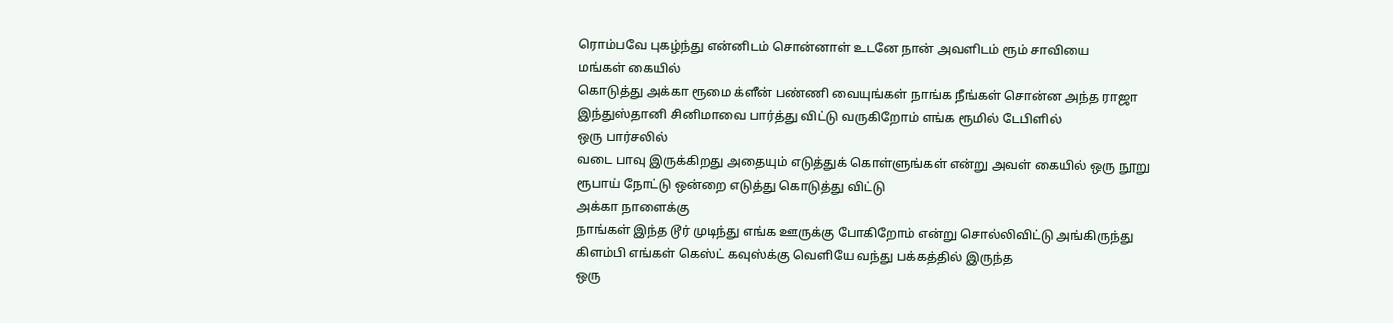ரொம்பவே புகழ்ந்து என்னிடம் சொன்னாள் உடனே நான் அவளிடம் ரூம் சாவியை
மங்கள் கையில்
கொடுத்து அக்கா ரூமை க்ளீன் பண்ணி வையுங்கள் நாங்க நீங்கள் சொன்ன அந்த ராஜா
இந்துஸ்தானி சினிமாவை பார்த்து விட்டு வருகிறோம் எங்க ரூமில் டேபிளில்
ஒரு பார்சலில்
வடை பாவு இருக்கிறது அதையும் எடுத்துக் கொள்ளுங்கள் என்று அவள் கையில் ஒரு நூறு
ரூபாய் நோட்டு ஒன்றை எடுத்து கொடுத்து விட்டு
அக்கா நாளைக்கு
நாங்கள் இந்த டூர் முடிந்து எங்க ஊருக்கு போகிறோம் என்று சொல்லிவிட்டு அங்கிருந்து
கிளம்பி எங்கள் கெஸ்ட் கவுஸ்க்கு வெளியே வந்து பக்கத்தில் இருந்த
ஒரு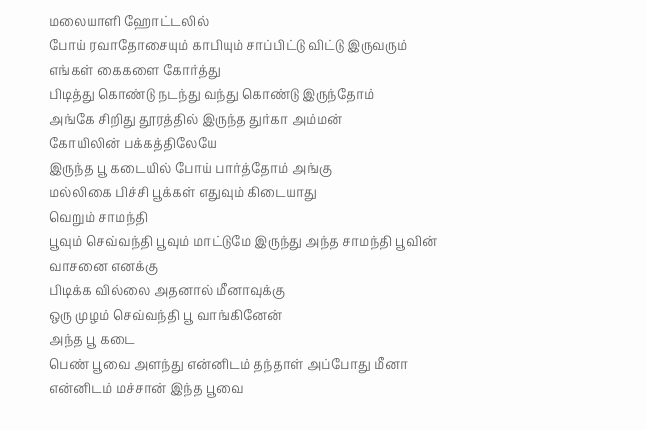மலையாளி ஹோட்டலில்
போய் ரவாதோசையும் காபியும் சாப்பிட்டு விட்டு இருவரும் எங்கள் கைகளை கோர்த்து
பிடித்து கொண்டு நடந்து வந்து கொண்டு இருந்தோம்
அங்கே சிறிது தூரத்தில் இருந்த துர்கா அம்மன்
கோயிலின் பக்கத்திலேயே
இருந்த பூ கடையில் போய் பார்த்தோம் அங்கு
மல்லிகை பிச்சி பூக்கள் எதுவும் கிடையாது
வெறும் சாமந்தி
பூவும் செவ்வந்தி பூவும் மாட்டுமே இருந்து அந்த சாமந்தி பூவின் வாசனை எனக்கு
பிடிக்க வில்லை அதனால் மீனாவுக்கு
ஒரு முழம் செவ்வந்தி பூ வாங்கினேன்
அந்த பூ கடை
பெண் பூவை அளந்து என்னிடம் தந்தாள் அப்போது மீனா என்னிடம் மச்சான் இந்த பூவை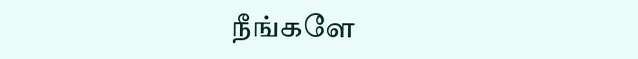நீங்களே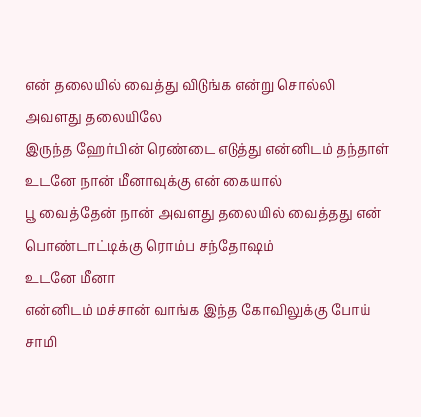என் தலையில் வைத்து விடுங்க என்று சொல்லி
அவளது தலையிலே
இருந்த ஹேர்பின் ரெண்டை எடுத்து என்னிடம் தந்தாள் உடனே நான் மீனாவுக்கு என் கையால்
பூ வைத்தேன் நான் அவளது தலையில் வைத்தது என் பொண்டாட்டிக்கு ரொம்ப சந்தோஷம்
உடனே மீனா
என்னிடம் மச்சான் வாங்க இந்த கோவிலுக்கு போய் சாமி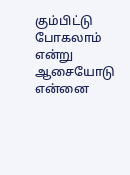கும்பிட்டு போகலாம் என்று
ஆசையோடு என்னை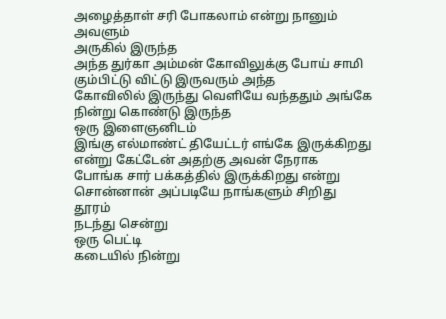அழைத்தாள் சரி போகலாம் என்று நானும் அவளும்
அருகில் இருந்த
அந்த துர்கா அம்மன் கோவிலுக்கு போய் சாமி கும்பிட்டு விட்டு இருவரும் அந்த
கோவிலில் இருந்து வெளியே வந்ததும் அங்கே நின்று கொண்டு இருந்த
ஒரு இளைஞனிடம்
இங்கு எல்மாண்ட் தியேட்டர் எங்கே இருக்கிறது என்று கேட்டேன் அதற்கு அவன் நேராக
போங்க சார் பக்கத்தில் இருக்கிறது என்று சொன்னான் அப்படியே நாங்களும் சிறிது தூரம்
நடந்து சென்று
ஒரு பெட்டி
கடையில் நின்று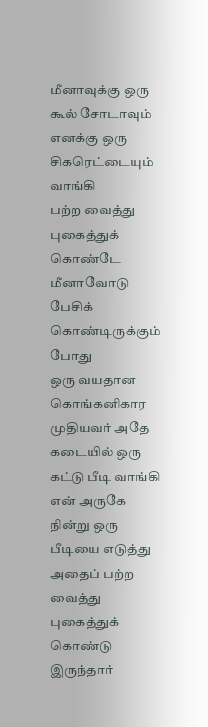மீனாவுக்கு ஒரு கூல் சோடாவும் எனக்கு ஒரு சிகரெட்டையும் வாங்கி
பற்ற வைத்து புகைத்துக் கொண்டே மீனாவோடு பேசிக் கொண்டிருக்கும் போது
ஒரு வயதான
கொங்கனிகார முதியவர் அதே கடையில் ஒரு கட்டு பீடி வாங்கி என் அருகே நின்று ஒரு
பீடியை எடுத்து அதைப் பற்ற வைத்து புகைத்துக் கொண்டு இருந்தார்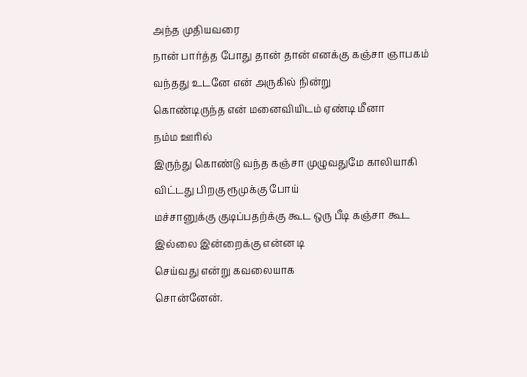அந்த முதியவரை
நான் பார்த்த போது தான் தான் எனக்கு கஞ்சா ஞாபகம் வந்தது உடனே என் அருகில் நின்று
கொண்டிருந்த என் மனைவியிடம் ஏண்டி மீனா
நம்ம ஊரில்
இருந்து கொண்டு வந்த கஞ்சா முழுவதுமே காலியாகி விட்டது பிறகு ரூமுக்கு போய்
மச்சானுக்கு குடிப்பதற்க்கு கூட ஒரு பீடி கஞ்சா கூட இல்லை இன்றைக்கு என்ன டி
செய்வது என்று கவலையாக
சொன்னேன்.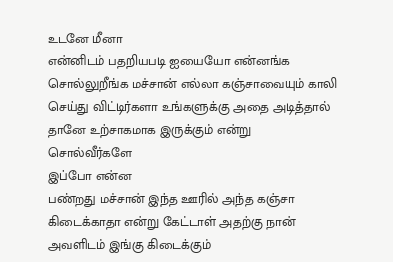உடனே மீனா
என்னிடம் பதறியபடி ஐயையோ என்னங்க சொல்லுறீங்க மச்சான் எல்லா கஞ்சாவையும் காலி
செய்து விட்டிர்களா உங்களுக்கு அதை அடித்தால் தானே உற்சாகமாக இருக்கும் என்று
சொல்வீர்களே
இப்போ என்ன
பண்றது மச்சான் இந்த ஊரில் அந்த கஞ்சா கிடைக்காதா என்று கேட்டாள் அதற்கு நான்
அவளிடம் இங்கு கிடைக்கும்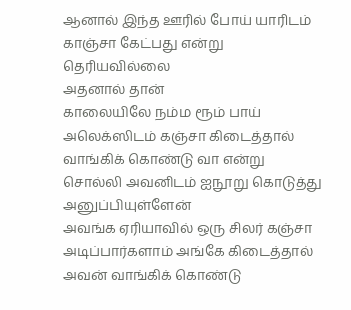ஆனால் இந்த ஊரில் போய் யாரிடம் காஞ்சா கேட்பது என்று
தெரியவில்லை
அதனால் தான்
காலையிலே நம்ம ரூம் பாய் அலெக்ஸிடம் கஞ்சா கிடைத்தால் வாங்கிக் கொண்டு வா என்று
சொல்லி அவனிடம் ஐநூறு கொடுத்து அனுப்பியுள்ளேன்
அவங்க ஏரியாவில் ஒரு சிலர் கஞ்சா அடிப்பார்களாம் அங்கே கிடைத்தால் அவன் வாங்கிக் கொண்டு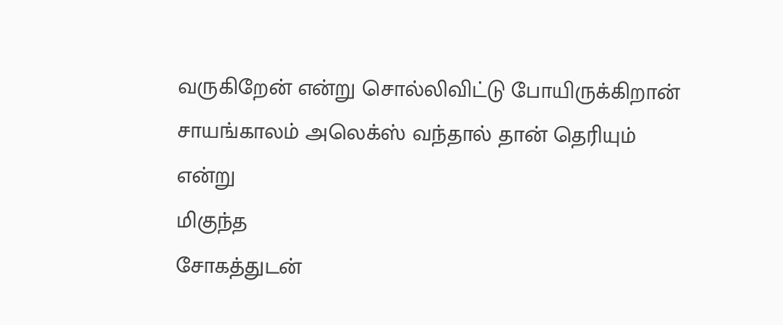வருகிறேன் என்று சொல்லிவிட்டு போயிருக்கிறான் சாயங்காலம் அலெக்ஸ் வந்தால் தான் தெரியும் என்று
மிகுந்த
சோகத்துடன்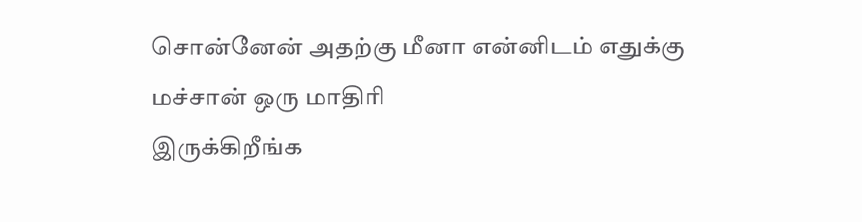சொன்னேன் அதற்கு மீனா என்னிடம் எதுக்கு மச்சான் ஒரு மாதிரி
இருக்கிறீங்க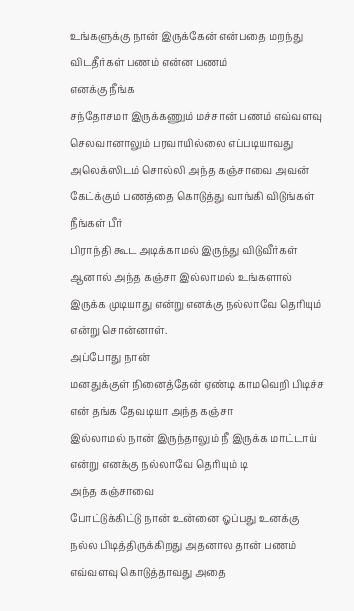உங்களுக்கு நான் இருக்கேன் என்பதை மறந்து விடதீர்கள் பணம் என்ன பணம்
எனக்கு நீங்க
சந்தோசமா இருக்கணும் மச்சான் பணம் எவ்வளவு செலவானாலும் பரவாயில்லை எப்படியாவது
அலெக்ஸிடம் சொல்லி அந்த கஞ்சாவை அவன் கேட்க்கும் பணத்தை கொடுத்து வாங்கி விடுங்கள்
நீங்கள் பீர்
பிராந்தி கூட அடிக்காமல் இருந்து விடுவீர்கள் ஆனால் அந்த கஞ்சா இல்லாமல் உங்களால்
இருக்க முடியாது என்று எனக்கு நல்லாவே தெரியும் என்று சொன்னாள்.
அப்போது நான்
மனதுக்குள் நினைத்தேன் ஏண்டி காமவெறி பிடிச்ச என் தங்க தேவடியா அந்த கஞ்சா
இல்லாமல் நான் இருந்தாலும் நீ இருக்க மாட்டாய் என்று எனக்கு நல்லாவே தெரியும் டி
அந்த கஞ்சாவை
போட்டுக்கிட்டு நான் உன்னை ஓப்பது உனக்கு நல்ல பிடித்திருக்கிறது அதனால தான் பணம் எவ்வளவு கொடுத்தாவது அதை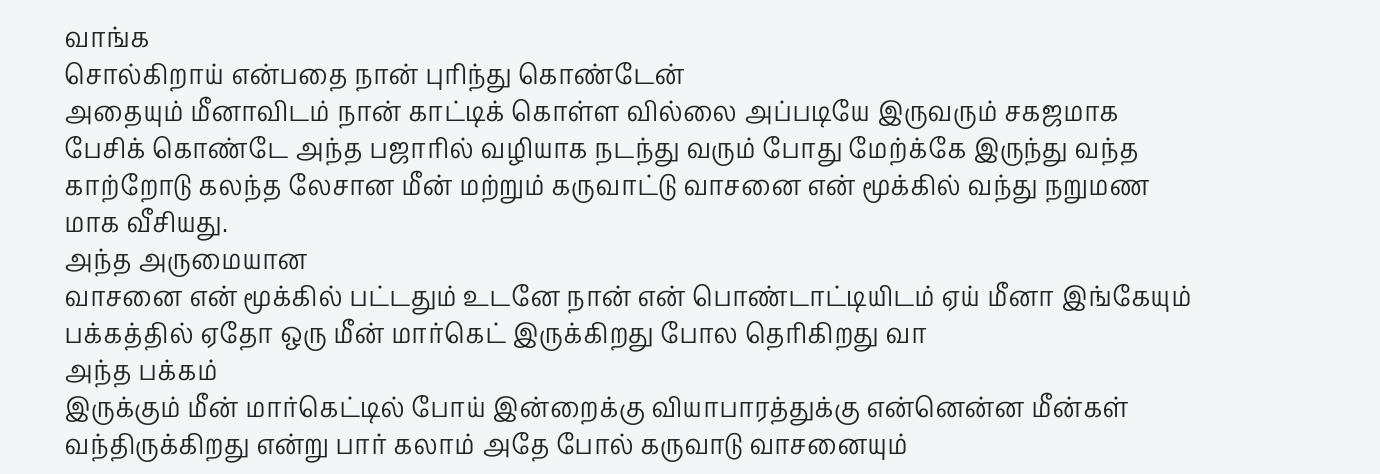வாங்க
சொல்கிறாய் என்பதை நான் புரிந்து கொண்டேன்
அதையும் மீனாவிடம் நான் காட்டிக் கொள்ள வில்லை அப்படியே இருவரும் சகஜமாக பேசிக் கொண்டே அந்த பஜாரில் வழியாக நடந்து வரும் போது மேற்க்கே இருந்து வந்த காற்றோடு கலந்த லேசான மீன் மற்றும் கருவாட்டு வாசனை என் மூக்கில் வந்து நறுமண மாக வீசியது.
அந்த அருமையான
வாசனை என் மூக்கில் பட்டதும் உடனே நான் என் பொண்டாட்டியிடம் ஏய் மீனா இங்கேயும்
பக்கத்தில் ஏதோ ஒரு மீன் மார்கெட் இருக்கிறது போல தெரிகிறது வா
அந்த பக்கம்
இருக்கும் மீன் மார்கெட்டில் போய் இன்றைக்கு வியாபாரத்துக்கு என்னென்ன மீன்கள்
வந்திருக்கிறது என்று பார் கலாம் அதே போல் கருவாடு வாசனையும்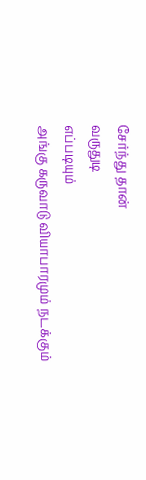சேர்ந்து தான்
வருதுடி
எப்படியும்
அங்கு கருவாடு வியாபாரமும் நடக்கும்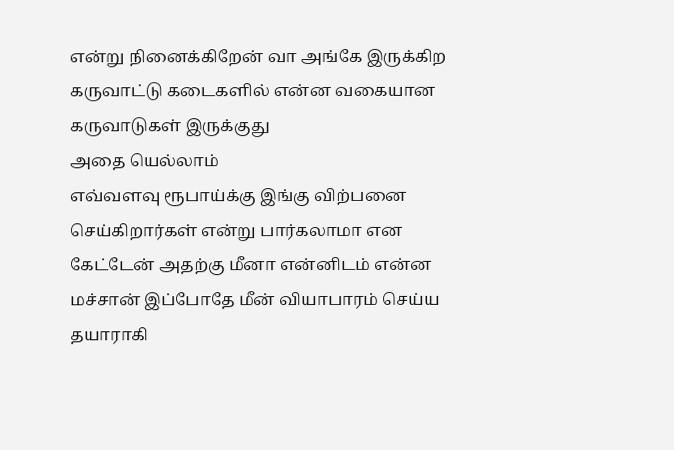என்று நினைக்கிறேன் வா அங்கே இருக்கிற
கருவாட்டு கடைகளில் என்ன வகையான கருவாடுகள் இருக்குது
அதை யெல்லாம்
எவ்வளவு ரூபாய்க்கு இங்கு விற்பனை செய்கிறார்கள் என்று பார்கலாமா என கேட்டேன் அதற்கு மீனா என்னிடம் என்ன
மச்சான் இப்போதே மீன் வியாபாரம் செய்ய
தயாராகி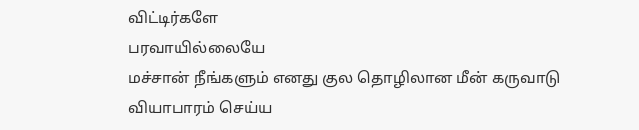விட்டிர்களே
பரவாயில்லையே
மச்சான் நீங்களும் எனது குல தொழிலான மீன் கருவாடு வியாபாரம் செய்ய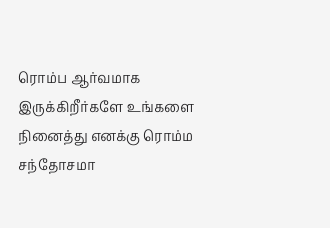ரொம்ப ஆர்வமாக
இருக்கிறீர்களே உங்களை நினைத்து எனக்கு ரொம்ம சந்தோசமா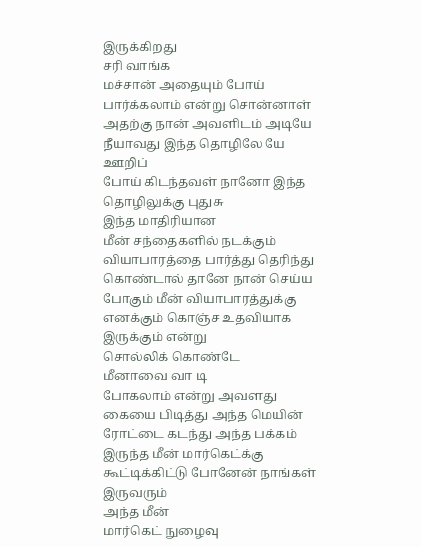இருக்கிறது
சரி வாங்க
மச்சான் அதையும் போய் பார்க்கலாம் என்று சொன்னாள் அதற்கு நான் அவளிடம் அடியே
நீயாவது இந்த தொழிலே யே ஊறிப்
போய் கிடந்தவள் நானோ இந்த தொழிலுக்கு புதுசு
இந்த மாதிரியான
மீன் சந்தைகளில் நடக்கும் வியாபாரத்தை பார்த்து தெரிந்து கொண்டால் தானே நான் செய்ய
போகும் மீன் வியாபாரத்துக்கு
எனக்கும் கொஞ்ச உதவியாக இருக்கும் என்று
சொல்லிக் கொண்டே
மீனாவை வா டி
போகலாம் என்று அவளது கையை பிடித்து அந்த மெயின் ரோட்டை கடந்து அந்த பக்கம்
இருந்த மீன் மார்கெட்க்கு கூட்டிக்கிட்டு போனேன் நாங்கள் இருவரும்
அந்த மீன்
மார்கெட் நுழைவு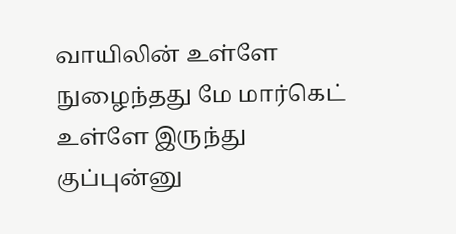வாயிலின் உள்ளே நுழைந்தது மே மார்கெட் உள்ளே இருந்து குப்புன்னு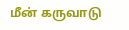மீன் கருவாடு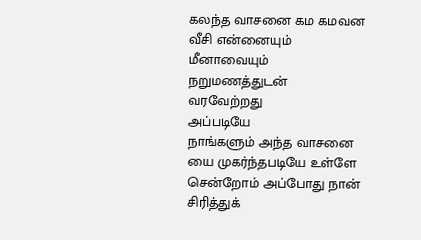கலந்த வாசனை கம கமவன வீசி என்னையும் மீனாவையும் நறுமணத்துடன்
வரவேற்றது
அப்படியே
நாங்களும் அந்த வாசனை யை முகர்ந்தபடியே உள்ளே சென்றோம் அப்போது நான் சிரித்துக்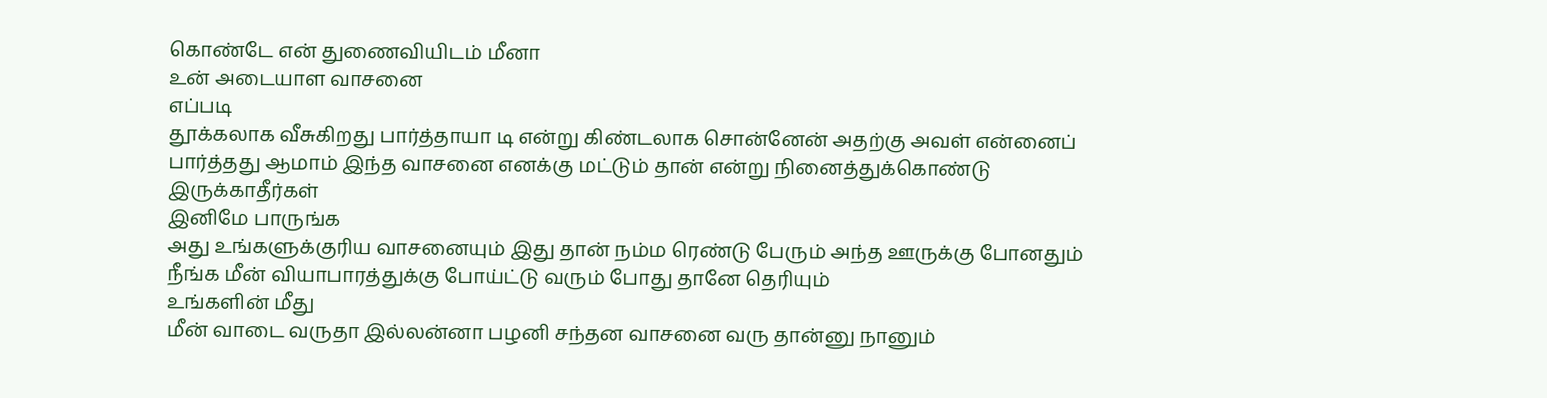கொண்டே என் துணைவியிடம் மீனா
உன் அடையாள வாசனை
எப்படி
தூக்கலாக வீசுகிறது பார்த்தாயா டி என்று கிண்டலாக சொன்னேன் அதற்கு அவள் என்னைப்
பார்த்தது ஆமாம் இந்த வாசனை எனக்கு மட்டும் தான் என்று நினைத்துக்கொண்டு
இருக்காதீர்கள்
இனிமே பாருங்க
அது உங்களுக்குரிய வாசனையும் இது தான் நம்ம ரெண்டு பேரும் அந்த ஊருக்கு போனதும்
நீங்க மீன் வியாபாரத்துக்கு போய்ட்டு வரும் போது தானே தெரியும்
உங்களின் மீது
மீன் வாடை வருதா இல்லன்னா பழனி சந்தன வாசனை வரு தான்னு நானும்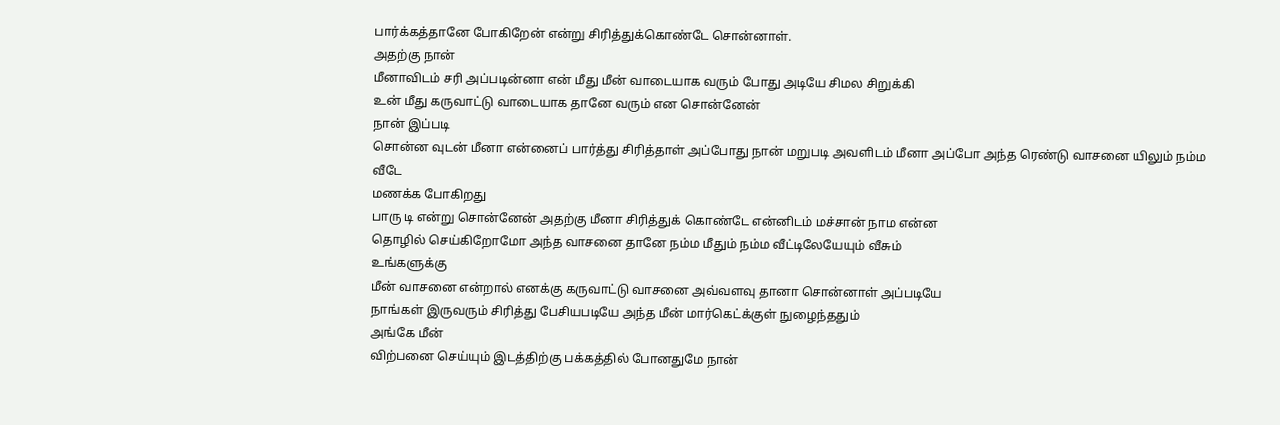பார்க்கத்தானே போகிறேன் என்று சிரித்துக்கொண்டே சொன்னாள்.
அதற்கு நான்
மீனாவிடம் சரி அப்படின்னா என் மீது மீன் வாடையாக வரும் போது அடியே சிமல சிறுக்கி
உன் மீது கருவாட்டு வாடையாக தானே வரும் என சொன்னேன்
நான் இப்படி
சொன்ன வுடன் மீனா என்னைப் பார்த்து சிரித்தாள் அப்போது நான் மறுபடி அவளிடம் மீனா அப்போ அந்த ரெண்டு வாசனை யிலும் நம்ம
வீடே
மணக்க போகிறது
பாரு டி என்று சொன்னேன் அதற்கு மீனா சிரித்துக் கொண்டே என்னிடம் மச்சான் நாம என்ன
தொழில் செய்கிறோமோ அந்த வாசனை தானே நம்ம மீதும் நம்ம வீட்டிலேயேயும் வீசும்
உங்களுக்கு
மீன் வாசனை என்றால் எனக்கு கருவாட்டு வாசனை அவ்வளவு தானா சொன்னாள் அப்படியே
நாங்கள் இருவரும் சிரித்து பேசியபடியே அந்த மீன் மார்கெட்க்குள் நுழைந்ததும்
அங்கே மீன்
விற்பனை செய்யும் இடத்திற்கு பக்கத்தில் போனதுமே நான்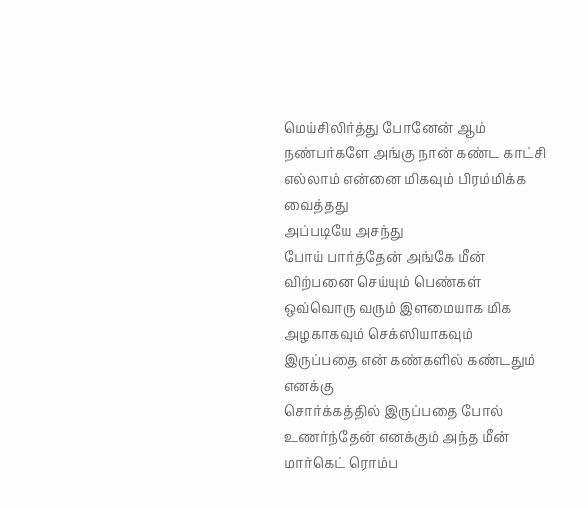மெய்சிலிர்த்து போனேன் ஆம்
நண்பர்களே அங்கு நான் கண்ட காட்சி எல்லாம் என்னை மிகவும் பிரம்மிக்க வைத்தது
அப்படியே அசந்து
போய் பார்த்தேன் அங்கே மீன் விற்பனை செய்யும் பெண்கள் ஒவ்வொரு வரும் இளமையாக மிக
அழகாகவும் செக்ஸியாகவும் இருப்பதை என் கண்களில் கண்டதும்
எனக்கு
சொர்க்கத்தில் இருப்பதை போல் உணர்ந்தேன் எனக்கும் அந்த மீன் மார்கெட் ரொம்ப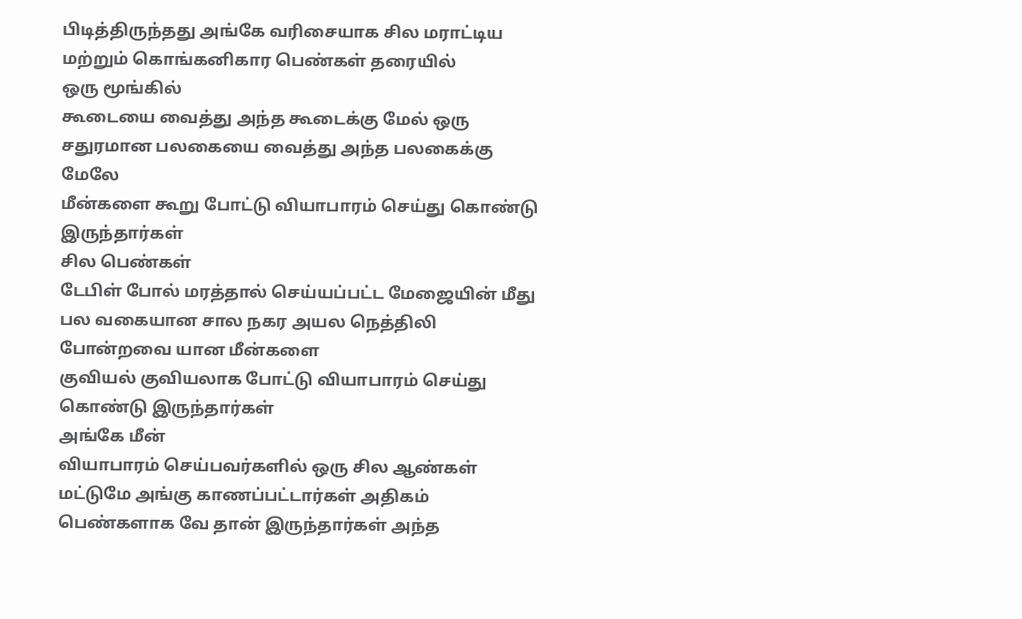பிடித்திருந்தது அங்கே வரிசையாக சில மராட்டிய மற்றும் கொங்கனிகார பெண்கள் தரையில்
ஒரு மூங்கில்
கூடையை வைத்து அந்த கூடைக்கு மேல் ஒரு சதுரமான பலகையை வைத்து அந்த பலகைக்கு மேலே
மீன்களை கூறு போட்டு வியாபாரம் செய்து கொண்டு இருந்தார்கள்
சில பெண்கள்
டேபிள் போல் மரத்தால் செய்யப்பட்ட மேஜையின் மீது பல வகையான சால நகர அயல நெத்திலி
போன்றவை யான மீன்களை
குவியல் குவியலாக போட்டு வியாபாரம் செய்து கொண்டு இருந்தார்கள்
அங்கே மீன்
வியாபாரம் செய்பவர்களில் ஒரு சில ஆண்கள் மட்டுமே அங்கு காணப்பட்டார்கள் அதிகம்
பெண்களாக வே தான் இருந்தார்கள் அந்த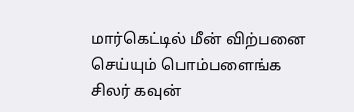மார்கெட்டில் மீன் விற்பனை செய்யும் பொம்பளைங்க
சிலர் கவுன்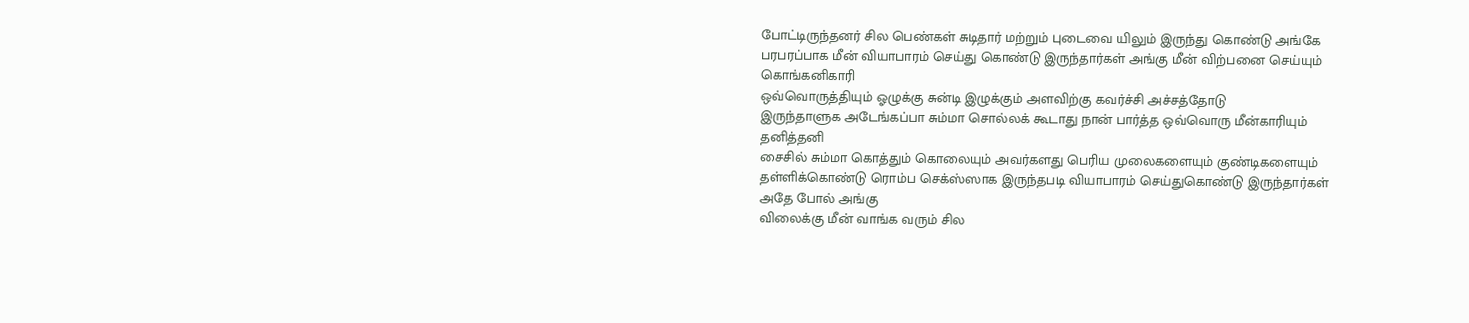போட்டிருந்தனர் சில பெண்கள் சுடிதார் மற்றும் புடைவை யிலும் இருந்து கொண்டு அங்கே
பரபரப்பாக மீன் வியாபாரம் செய்து கொண்டு இருந்தார்கள் அங்கு மீன் விற்பனை செய்யும்
கொங்கனிகாரி
ஒவ்வொருத்தியும் ஓழுக்கு சுன்டி இழுக்கும் அளவிற்கு கவர்ச்சி அச்சத்தோடு
இருந்தாளுக அடேங்கப்பா சும்மா சொல்லக் கூடாது நான் பார்த்த ஒவ்வொரு மீன்காரியும்
தனித்தனி
சைசில் சும்மா கொத்தும் கொலையும் அவர்களது பெரிய முலைகளையும் குண்டிகளையும்
தள்ளிக்கொண்டு ரொம்ப செக்ஸ்ஸாக இருந்தபடி வியாபாரம் செய்துகொண்டு இருந்தார்கள்
அதே போல் அங்கு
விலைக்கு மீன் வாங்க வரும் சில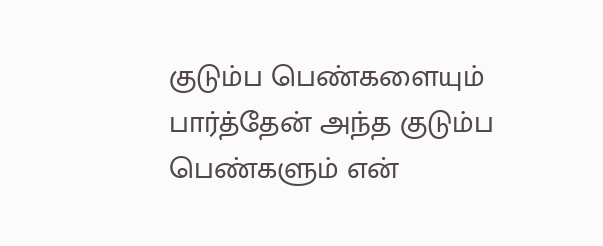குடும்ப பெண்களையும் பார்த்தேன் அந்த குடும்ப
பெண்களும் என்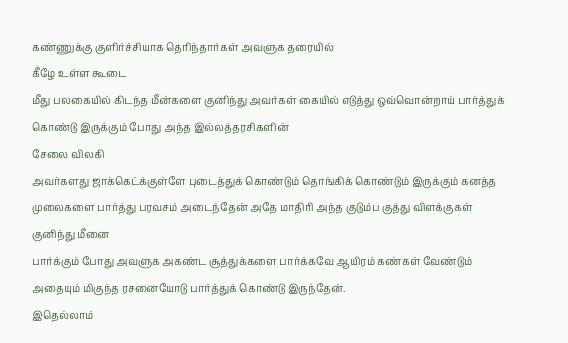கண்ணுக்கு குளிர்ச்சியாக தெரிந்தார்கள் அவளுக தரையில்
கீழே உள்ள கூடை
மீது பலகையில் கிடந்த மீன்களை குனிந்து அவர்கள் கையில் எடுத்து ஒவ்வொன்றாய் பார்த்துக்
கொண்டு இருக்கும் போது அந்த இல்லத்தரசிகளின்
சேலை விலகி
அவர்களது ஜாக்கெட்க்குள்ளே புடைத்துக் கொண்டும் தொங்கிக் கொண்டும் இருக்கும் கனத்த
முலைகளை பார்த்து பரவசம் அடைந்தேன் அதே மாதிரி அந்த குடும்ப குத்து விளக்குகள்
குனிந்து மீனை
பார்க்கும் போது அவளுக அகண்ட சூத்துக்களை பார்க்கவே ஆயிரம் கண்கள் வேண்டும்
அதையும் மிகுந்த ரசனையோடு பார்த்துக் கொண்டு இருந்தேன்.
இதெல்லாம்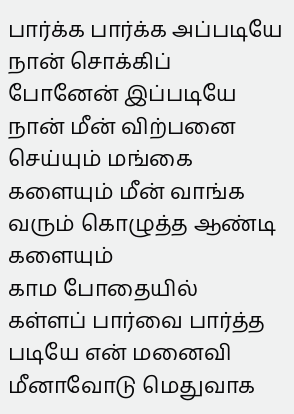பார்க்க பார்க்க அப்படியே நான் சொக்கிப் போனேன் இப்படியே நான் மீன் விற்பனை
செய்யும் மங்கை களையும் மீன் வாங்க வரும் கொழுத்த ஆண்டி களையும்
காம போதையில்
கள்ளப் பார்வை பார்த்த படியே என் மனைவி மீனாவோடு மெதுவாக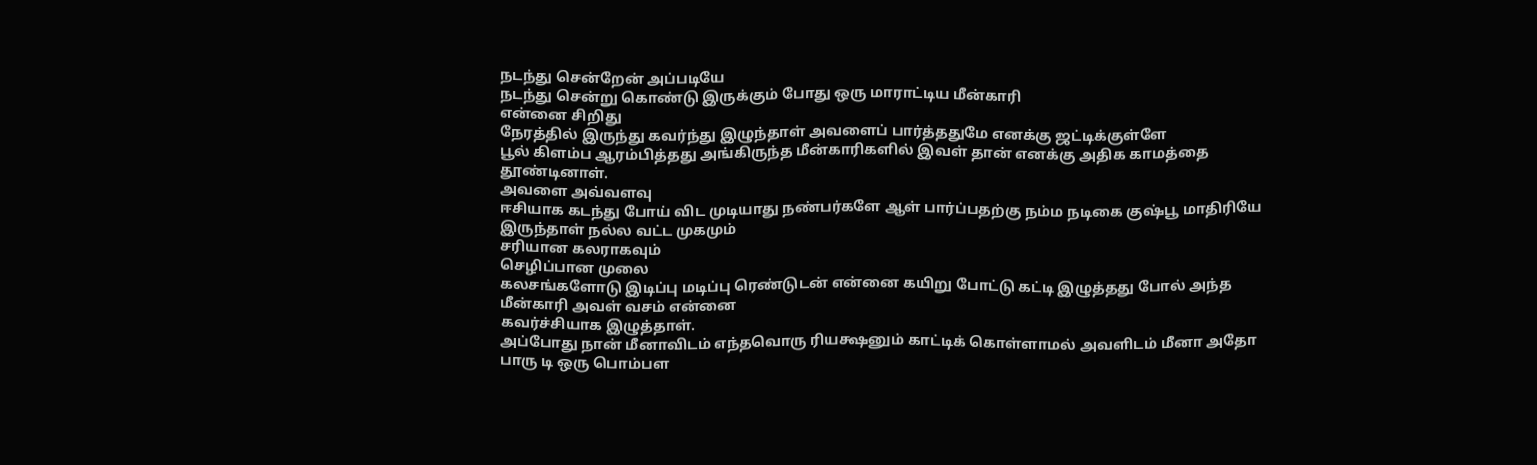நடந்து சென்றேன் அப்படியே
நடந்து சென்று கொண்டு இருக்கும் போது ஒரு மாராட்டிய மீன்காரி
என்னை சிறிது
நேரத்தில் இருந்து கவர்ந்து இழுந்தாள் அவளைப் பார்த்ததுமே எனக்கு ஜட்டிக்குள்ளே
பூல் கிளம்ப ஆரம்பித்தது அங்கிருந்த மீன்காரிகளில் இவள் தான் எனக்கு அதிக காமத்தை
தூண்டினாள்.
அவளை அவ்வளவு
ஈசியாக கடந்து போய் விட முடியாது நண்பர்களே ஆள் பார்ப்பதற்கு நம்ம நடிகை குஷ்பூ மாதிரியே இருந்தாள் நல்ல வட்ட முகமும்
சரியான கலராகவும்
செழிப்பான முலை
கலசங்களோடு இடிப்பு மடிப்பு ரெண்டுடன் என்னை கயிறு போட்டு கட்டி இழுத்தது போல் அந்த மீன்காரி அவள் வசம் என்னை
கவர்ச்சியாக இழுத்தாள்.
அப்போது நான் மீனாவிடம் எந்தவொரு ரியக்ஷனும் காட்டிக் கொள்ளாமல் அவளிடம் மீனா அதோ பாரு டி ஒரு பொம்பள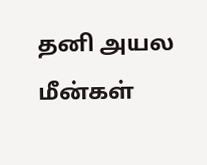தனி அயல மீன்கள்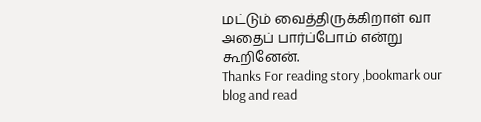மட்டும் வைத்திருக்கிறாள் வா அதைப் பார்ப்போம் என்று கூறினேன்.
Thanks For reading story ,bookmark our blog and read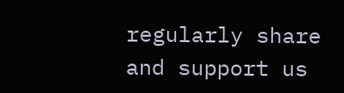regularly share and support us